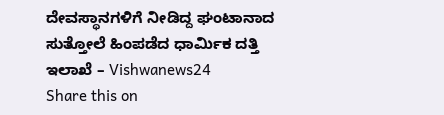ದೇವಸ್ಥಾನಗಳಿಗೆ ನೀಡಿದ್ದ ಘಂಟಾನಾದ ಸುತ್ತೋಲೆ ಹಿಂಪಡೆದ ಧಾರ್ಮಿಕ ದತ್ತಿ ಇಲಾಖೆ – Vishwanews24
Share this on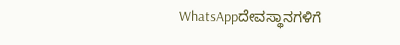WhatsAppದೇವಸ್ಥಾನಗಳಿಗೆ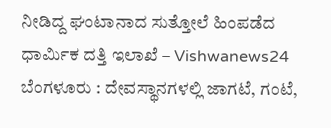ನೀಡಿದ್ದ ಘಂಟಾನಾದ ಸುತ್ತೋಲೆ ಹಿಂಪಡೆದ ಧಾರ್ಮಿಕ ದತ್ತಿ ಇಲಾಖೆ – Vishwanews24 ಬೆಂಗಳೂರು : ದೇವಸ್ಥಾನಗಳಲ್ಲಿ ಜಾಗಟೆ, ಗಂಟೆ,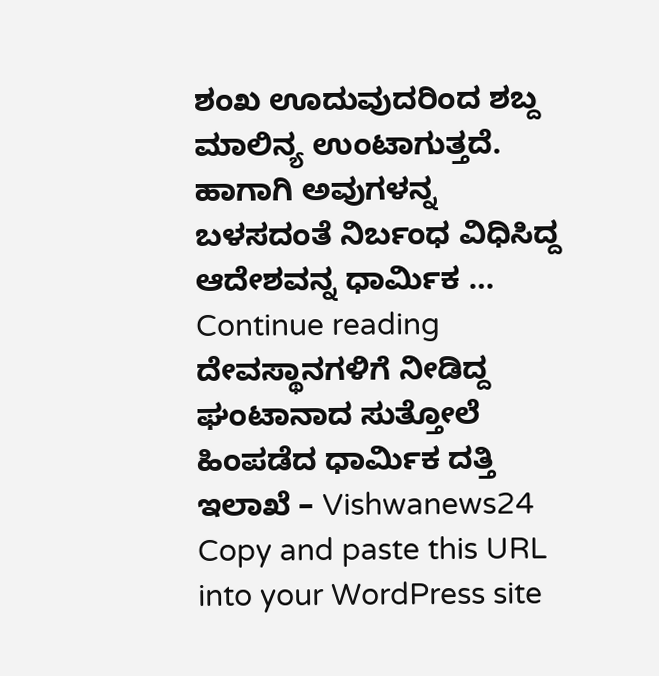ಶಂಖ ಊದುವುದರಿಂದ ಶಬ್ದ ಮಾಲಿನ್ಯ ಉಂಟಾಗುತ್ತದೆ. ಹಾಗಾಗಿ ಅವುಗಳನ್ನ ಬಳಸದಂತೆ ನಿರ್ಬಂಧ ವಿಧಿಸಿದ್ದ ಆದೇಶವನ್ನ ಧಾರ್ಮಿಕ … Continue reading ದೇವಸ್ಥಾನಗಳಿಗೆ ನೀಡಿದ್ದ ಘಂಟಾನಾದ ಸುತ್ತೋಲೆ ಹಿಂಪಡೆದ ಧಾರ್ಮಿಕ ದತ್ತಿ ಇಲಾಖೆ – Vishwanews24
Copy and paste this URL into your WordPress site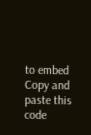to embed
Copy and paste this code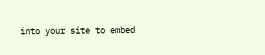into your site to embed